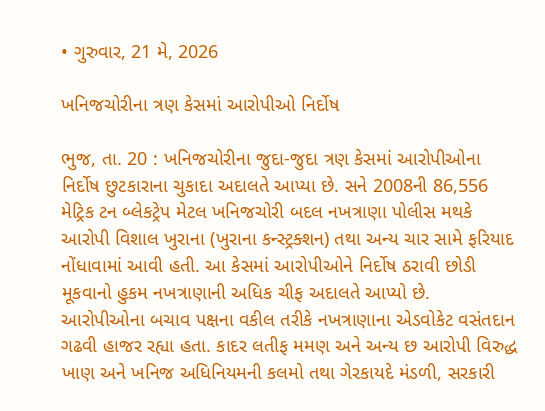• ગુરુવાર, 21 મે, 2026

ખનિજચોરીના ત્રણ કેસમાં આરોપીઓ નિર્દોષ

ભુજ, તા. 20 : ખનિજચોરીના જુદા-જુદા ત્રણ કેસમાં આરોપીઓના નિર્દોષ છુટકારાના ચુકાદા અદાલતે આપ્યા છે. સને 2008ની 86,556 મેટ્રિક ટન બ્લેકટ્રેપ મેટલ ખનિજચોરી બદલ નખત્રાણા પોલીસ મથકે આરોપી વિશાલ ખુરાના (ખુરાના કન્સ્ટ્રક્શન) તથા અન્ય ચાર સામે ફરિયાદ નોંધાવામાં આવી હતી. આ કેસમાં આરોપીઓને નિર્દોષ ઠરાવી છોડી મૂકવાનો હુકમ નખત્રાણાની અધિક ચીફ અદાલતે આપ્યો છે. આરોપીઓના બચાવ પક્ષના વકીલ તરીકે નખત્રાણાના એડવોકેટ વસંતદાન ગઢવી હાજર રહ્યા હતા. કાદર લતીફ મમણ અને અન્ય છ આરોપી વિરુદ્ધ ખાણ અને ખનિજ અધિનિયમની કલમો તથા ગેરકાયદે મંડળી, સરકારી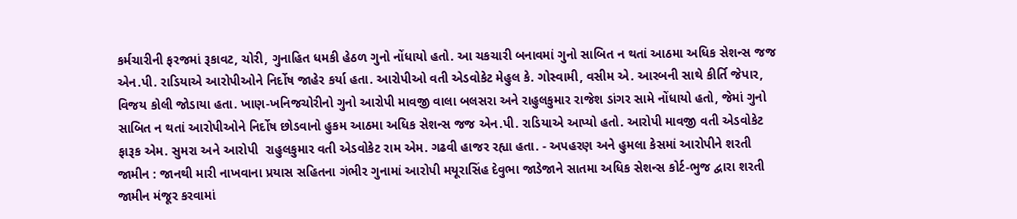કર્મચારીની ફરજમાં રૂકાવટ, ચોરી, ગુનાહિત ધમકી હેઠળ ગુનો નોંધાયો હતો. આ ચકચારી બનાવમાં ગુનો સાબિત ન થતાં આઠમા અધિક સેશન્સ જજ એન.પી. રાડિયાએ આરોપીઓને નિર્દોષ જાહેર કર્યા હતા. આરોપીઓ વતી એડવોકેટ મેહુલ કે. ગોસ્વામી, વસીમ એ. આરબની સાથે કીર્તિ જેપાર, વિજય કોલી જોડાયા હતા. ખાણ-ખનિજચોરીનો ગુનો આરોપી માવજી વાલા બલસરા અને રાહુલકુમાર રાજેશ ડાંગર સામે નોંધાયો હતો, જેમાં ગુનો સાબિત ન થતાં આરોપીઓને નિર્દોષ છોડવાનો હુકમ આઠમા અધિક સેશન્સ જજ એન.પી. રાડિયાએ આપ્યો હતો. આરોપી માવજી વતી એડવોકેટ ફારૂક એમ. સુમરા અને આરોપી  રાહુલકુમાર વતી એડવોકેટ રામ એમ. ગઢવી હાજર રહ્યા હતા. - અપહરણ અને હુમલા કેસમાં આરોપીને શરતી જામીન : જાનથી મારી નાખવાના પ્રયાસ સહિતના ગંભીર ગુનામાં આરોપી મયૂરાસિંહ દેવુભા જાડેજાને સાતમા અધિક સેશન્સ કોર્ટ-ભુજ દ્વારા શરતી જામીન મંજૂર કરવામાં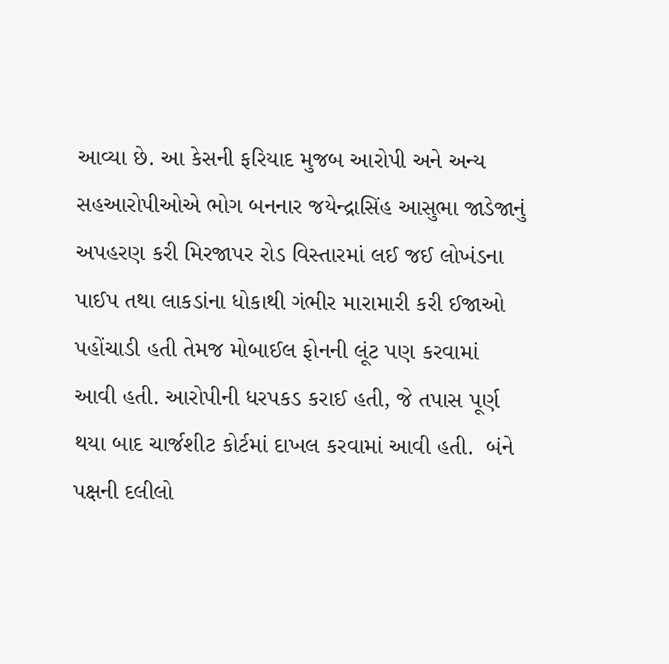આવ્યા છે. આ કેસની ફરિયાદ મુજબ આરોપી અને અન્ય સહઆરોપીઓએ ભોગ બનનાર જયેન્દ્રાસિંહ આસુભા જાડેજાનું અપહરણ કરી મિરજાપર રોડ વિસ્તારમાં લઈ જઈ લોખંડના પાઈપ તથા લાકડાંના ધોકાથી ગંભીર મારામારી કરી ઈજાઓ પહોંચાડી હતી તેમજ મોબાઈલ ફોનની લૂંટ પણ કરવામાં આવી હતી. આરોપીની ધરપકડ કરાઈ હતી, જે તપાસ પૂર્ણ થયા બાદ ચાર્જશીટ કોર્ટમાં દાખલ કરવામાં આવી હતી.  બંને પક્ષની દલીલો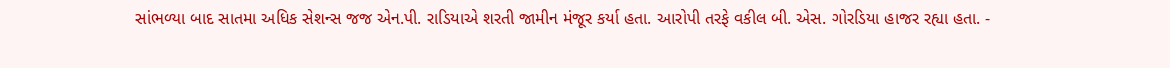સાંભળ્યા બાદ સાતમા અધિક સેશન્સ જજ એન.પી. રાડિયાએ શરતી જામીન મંજૂર કર્યા હતા. આરોપી તરફે વકીલ બી. એસ. ગોરડિયા હાજર રહ્યા હતા. -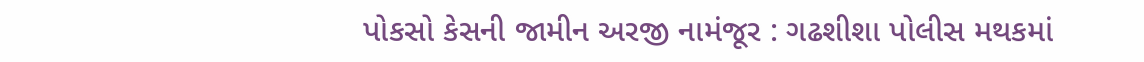પોકસો કેસની જામીન અરજી નામંજૂર : ગઢશીશા પોલીસ મથકમાં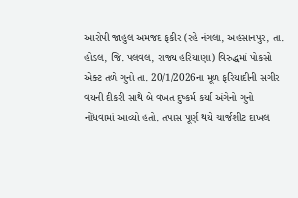આરોપી જાહુલ અમજદ ફકીર (રહે નંગલા, અહસાનપુર, તા. હોડલ, જિ. પલવલ, રાજ્ય હરિયાણા) વિરુદ્ધમાં પોકસો એક્ટ તળે ગુનો તા. 20/1/2026ના મૂળ ફરિયાદીની સગીર વયની દીકરી સાથે બે વખત દુષ્કર્મ કર્યા અંગેનો ગુનો નોંધવામાં આવ્યો હતો. તપાસ પૂર્ણ થયે ચાર્જશીટ દાખલ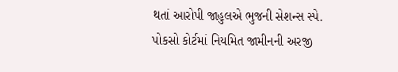થતાં આરોપી જાહુલએ ભુજની સેશન્સ સ્પે. પોકસો કોર્ટમાં નિયમિત જામીનની અરજી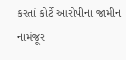કરતાં કોર્ટે આરોપીના જામીન નામંજૂર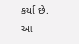કર્યા છે. આ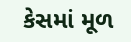કેસમાં મૂળ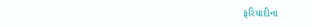ફરિયાદીના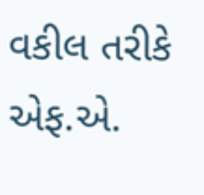વકીલ તરીકે એફ.એ.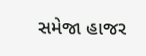સમેજા હાજર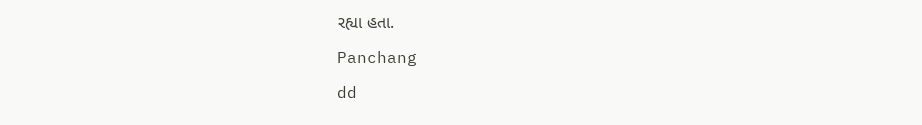રહ્યા હતા.

Panchang

dd